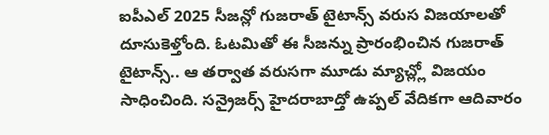ఐపీఎల్ 2025 సీజన్లో గుజరాత్ టైటాన్స్ వరుస విజయాలతో దూసుకెళ్తోంది. ఓటమితో ఈ సీజన్ను ప్రారంభించిన గుజరాత్ టైటాన్స్.. ఆ తర్వాత వరుసగా మూడు మ్యాచ్ల్లో విజయం సాధించింది. సన్రైజర్స్ హైదరాబాద్తో ఉప్పల్ వేదికగా ఆదివారం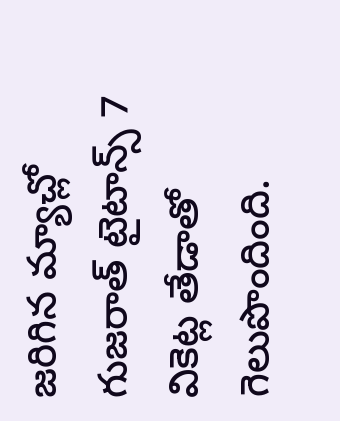జరిగిన మ్యాచ్లో గుజరాత్ టైటాన్స్ 7 వికెట్ల తేడాతో గెలుపొందింది.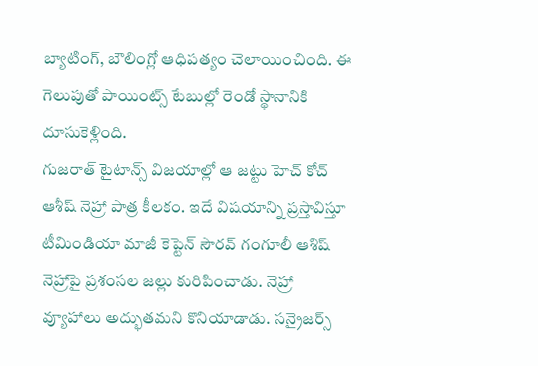బ్యాటింగ్, బౌలింగ్లో ఆధిపత్యం చెలాయించింది. ఈ గెలుపుతో పాయింట్స్ టేబుల్లో రెండో స్థానానికి దూసుకెళ్లింది.
గుజరాత్ టైటాన్స్ విజయాల్లో ఆ జట్టు హెచ్ కోచ్ ఆశీష్ నెహ్రా పాత్ర కీలకం. ఇదే విషయాన్ని ప్రస్తావిస్తూ టీమిండియా మాజీ కెప్టెన్ సౌరవ్ గంగూలీ ఆశిష్ నెహ్రాపై ప్రశంసల జల్లు కురిపించాడు. నెహ్రా వ్యూహాలు అద్భుతమని కొనియాడాడు. సన్రైజర్స్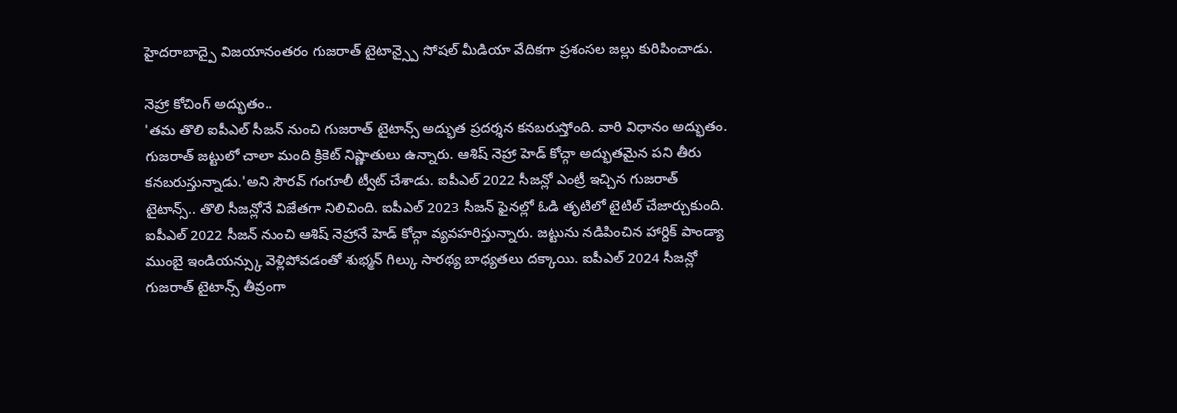హైదరాబాద్పై విజయానంతరం గుజరాత్ టైటాన్స్పై సోషల్ మీడియా వేదికగా ప్రశంసల జల్లు కురిపించాడు.

నెహ్రా కోచింగ్ అద్భుతం..
'తమ తొలి ఐపీఎల్ సీజన్ నుంచి గుజరాత్ టైటాన్స్ అద్భుత ప్రదర్శన కనబరుస్తోంది. వారి విధానం అద్భుతం. గుజరాత్ జట్టులో చాలా మంది క్రికెట్ నిష్ణాతులు ఉన్నారు. ఆశిష్ నెహ్రా హెడ్ కోచ్గా అద్భుతమైన పని తీరు కనబరుస్తున్నాడు.'అని సౌరవ్ గంగూలీ ట్వీట్ చేశాడు. ఐపీఎల్ 2022 సీజన్లో ఎంట్రీ ఇచ్చిన గుజరాత్ టైటాన్స్.. తొలి సీజన్లోనే విజేతగా నిలిచింది. ఐపీఎల్ 2023 సీజన్ ఫైనల్లో ఓడి తృటిలో టైటిల్ చేజార్చుకుంది.
ఐపీఎల్ 2022 సీజన్ నుంచి ఆశిష్ నెహ్రానే హెడ్ కోచ్గా వ్యవహరిస్తున్నారు. జట్టును నడిపించిన హార్దిక్ పాండ్యా ముంబై ఇండియన్స్కు వెళ్లిపోవడంతో శుభ్మన్ గిల్కు సారథ్య బాధ్యతలు దక్కాయి. ఐపీఎల్ 2024 సీజన్లో గుజరాత్ టైటాన్స్ తీవ్రంగా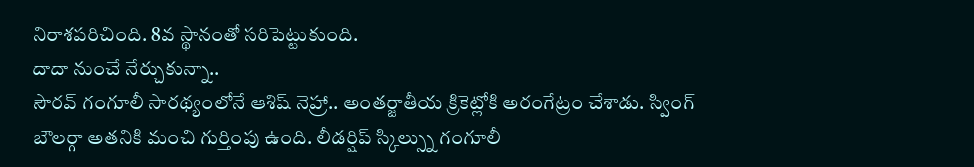నిరాశపరిచింది. 8వ స్థానంతో సరిపెట్టుకుంది.
దాదా నుంచే నేర్చుకున్నా..
సౌరవ్ గంగూలీ సారథ్యంలోనే ఆశిష్ నెహ్రా.. అంతర్జాతీయ క్రికెట్లోకి అరంగేట్రం చేశాడు. స్వింగ్ బౌలర్గా అతనికి మంచి గుర్తింపు ఉంది. లీడర్షిప్ స్కిల్స్ను గంగూలీ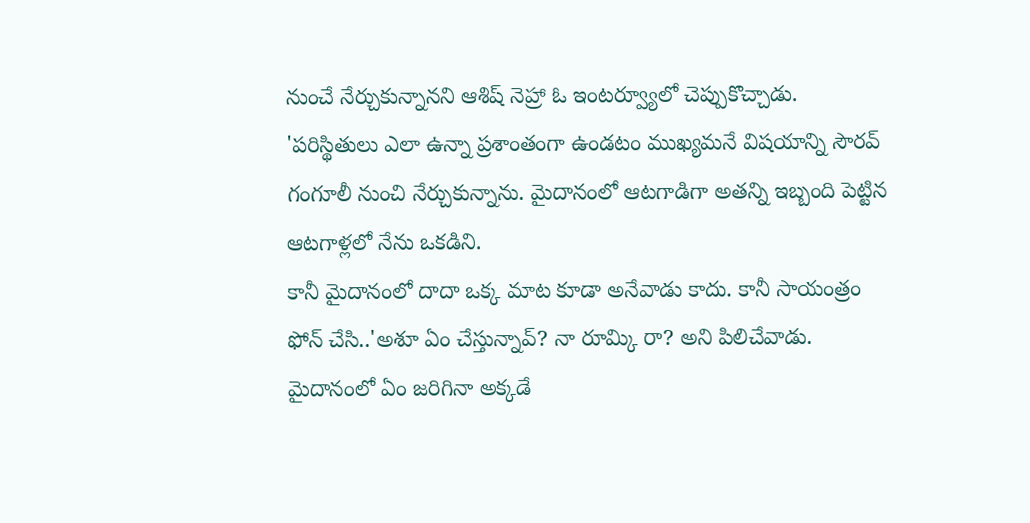నుంచే నేర్చుకున్నానని ఆశిష్ నెహ్రా ఓ ఇంటర్వ్యూలో చెప్పుకొచ్చాడు. 'పరిస్థితులు ఎలా ఉన్నా ప్రశాంతంగా ఉండటం ముఖ్యమనే విషయాన్ని సౌరవ్ గంగూలీ నుంచి నేర్చుకున్నాను. మైదానంలో ఆటగాడిగా అతన్ని ఇబ్బంది పెట్టిన ఆటగాళ్లలో నేను ఒకడిని.
కానీ మైదానంలో దాదా ఒక్క మాట కూడా అనేవాడు కాదు. కానీ సాయంత్రం ఫోన్ చేసి..'అశూ ఏం చేస్తున్నావ్? నా రూమ్కి రా? అని పిలిచేవాడు. మైదానంలో ఏం జరిగినా అక్కడే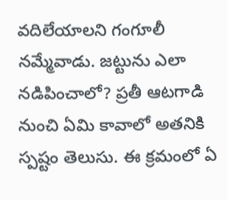వదిలేయాలని గంగూలీ నమ్మేవాడు. జట్టును ఎలా నడిపించాలో? ప్రతీ ఆటగాడి నుంచి ఏమి కావాలో అతనికి స్పష్టం తెలుసు. ఈ క్రమంలో ఏ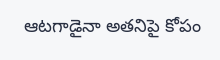ఆటగాడైనా అతనిపై కోపం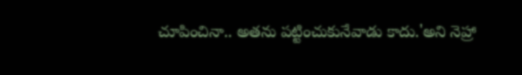చూపించినా.. అతను పట్టించుకునేవాడు కాదు.'అని నెహ్రా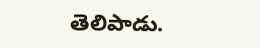తెలిపాడు.